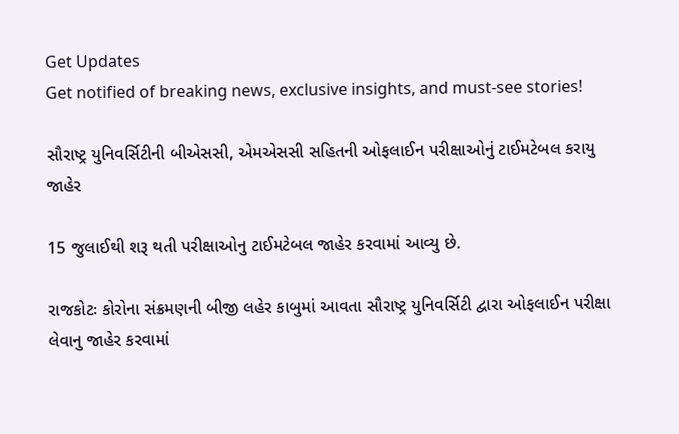Get Updates
Get notified of breaking news, exclusive insights, and must-see stories!

સૌરાષ્ટ્ર યુનિવર્સિટીની બીએસસી, એમએસસી સહિતની ઓફલાઈન પરીક્ષાઓનું ટાઈમટેબલ કરાયુ જાહેર

15 જુલાઈથી શરૂ થતી પરીક્ષાઓનુ ટાઈમટેબલ જાહેર કરવામાં આવ્યુ છે.

રાજકોટઃ કોરોના સંક્રમણની બીજી લહેર કાબુમાં આવતા સૌરાષ્ટ્ર યુનિવર્સિટી દ્વારા ઓફલાઈન પરીક્ષા લેવાનુ જાહેર કરવામાં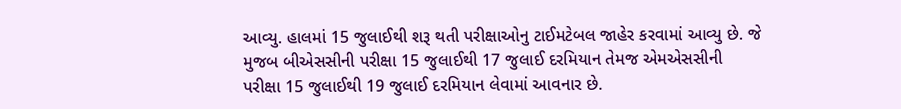આવ્યુ. હાલમાં 15 જુલાઈથી શરૂ થતી પરીક્ષાઓનુ ટાઈમટેબલ જાહેર કરવામાં આવ્યુ છે. જે મુજબ બીએસસીની પરીક્ષા 15 જુલાઈથી 17 જુલાઈ દરમિયાન તેમજ એમએસસીની પરીક્ષા 15 જુલાઈથી 19 જુલાઈ દરમિયાન લેવામાં આવનાર છે.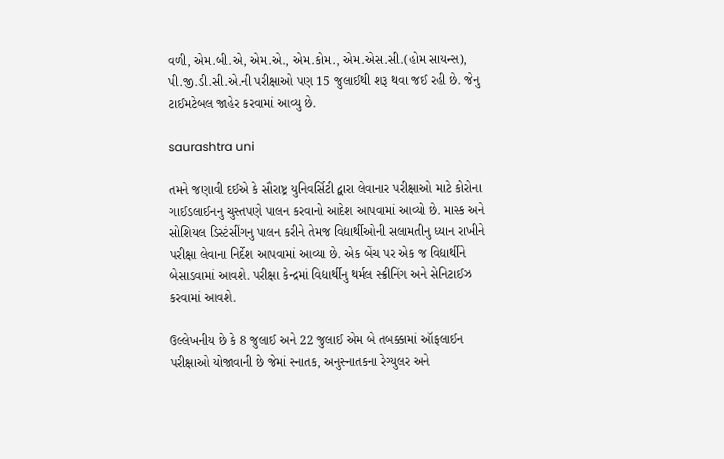વળી, એમ.બી.એ, એમ.એ., એમ.કોમ., એમ.એસ.સી.(હોમ સાયન્સ), પી.જી.ડી.સી.એ.ની પરીક્ષાઓ પણ 15 જુલાઈથી શરૂ થવા જઈ રહી છે. જેનુ ટાઈમટેબલ જાહેર કરવામાં આવ્યુ છે.

saurashtra uni

તમને જણાવી દઈએ કે સૌરાષ્ટ્ર યુનિવર્સિટી દ્વારા લેવાનાર પરીક્ષાઓ માટે કોરોના ગાઈડલાઈનનુ ચુસ્તપણે પાલન કરવાનો આદેશ આપવામાં આવ્યો છે. માસ્ક અને સોશિયલ ડિસ્ટંસીંગનુ પાલન કરીને તેમજ વિદ્યાર્થીઓની સલામતીનુ ધ્યાન રાખીને પરીક્ષા લેવાના નિર્દેશ આપવામાં આવ્યા છે. એક બેંચ પર એક જ વિદ્યાર્થીને બેસાડવામાં આવશે. પરીક્ષા કેન્દ્રમાં વિદ્યાર્થીનુ થર્મલ સ્ક્રીનિંગ અને સેનિટાઈઝ કરવામાં આવશે.

ઉલ્લેખનીય છે કે 8 જુલાઈ અને 22 જુલાઈ એમ બે તબક્કામાં ઑફલાઈન પરીક્ષાઓ યોજાવાની છે જેમાં સ્નાતક, અનુસ્નાતકના રેગ્યુલર અને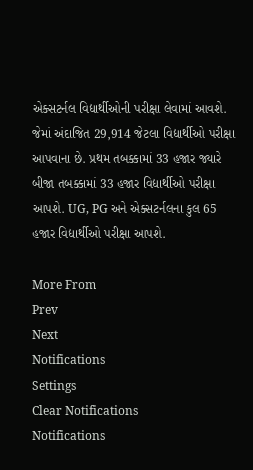એક્સટર્નલ વિદ્યાર્થીઓની પરીક્ષા લેવામાં આવશે. જેમાં અંદાજિત 29,914 જેટલા વિદ્યાર્થીઓ પરીક્ષા આપવાના છે. પ્રથમ તબક્કામાં 33 હજાર જ્યારે બીજા તબક્કામાં 33 હજાર વિદ્યાર્થીઓ પરીક્ષા આપશે. UG, PG અને એક્સટર્નલના કુલ 65 હજાર વિદ્યાર્થીઓ પરીક્ષા આપશે.

More From
Prev
Next
Notifications
Settings
Clear Notifications
Notifications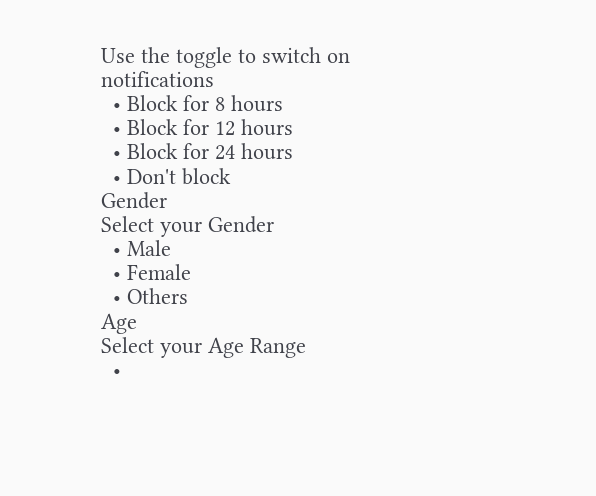Use the toggle to switch on notifications
  • Block for 8 hours
  • Block for 12 hours
  • Block for 24 hours
  • Don't block
Gender
Select your Gender
  • Male
  • Female
  • Others
Age
Select your Age Range
  •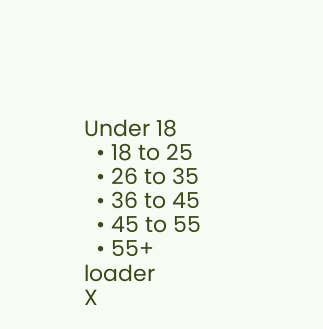Under 18
  • 18 to 25
  • 26 to 35
  • 36 to 45
  • 45 to 55
  • 55+
loader
X